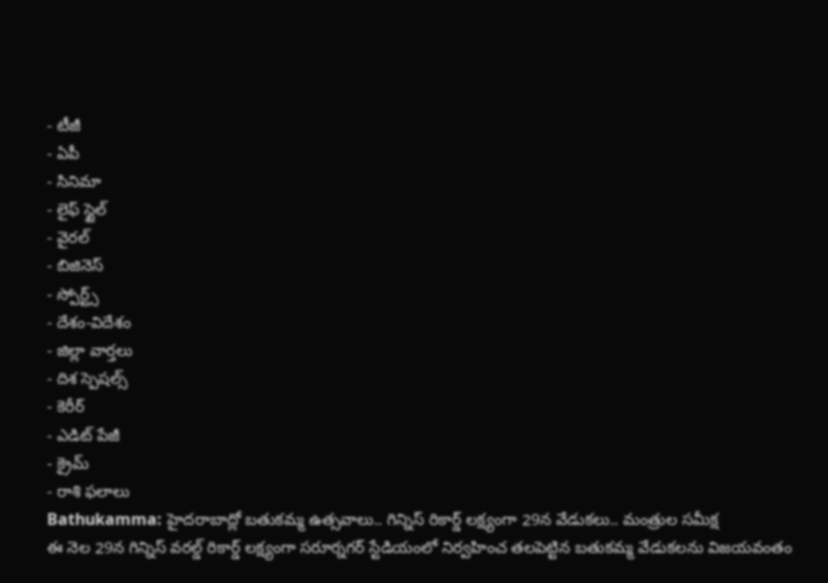- టీజీ
- ఏపీ
- సినిమా
- లైఫ్ స్టైల్
- వైరల్
- బిజినెస్
- స్పోర్ట్స్
- దేశం-విదేశం
- జిల్లా వార్తలు
- దిశ స్పెషల్స్
- కెరీర్
- ఎడిట్ పేజీ
- క్రైమ్
- రాశి ఫలాలు
Bathukamma: హైదరాబాద్లో బతుకమ్మ ఉత్సవాలు.. గిన్నిస్ రికార్డ్ లక్ష్యంగా 29న వేడుకలు.. మంత్రుల సమీక్ష
ఈ నెల 29న గిన్నిస్ వరల్డ్ రికార్డ్ లక్ష్యంగా సరూర్నగర్ స్టేడియంలో నిర్వహించ తలపెట్టిన బతుకమ్మ వేడుకలను విజయవంతం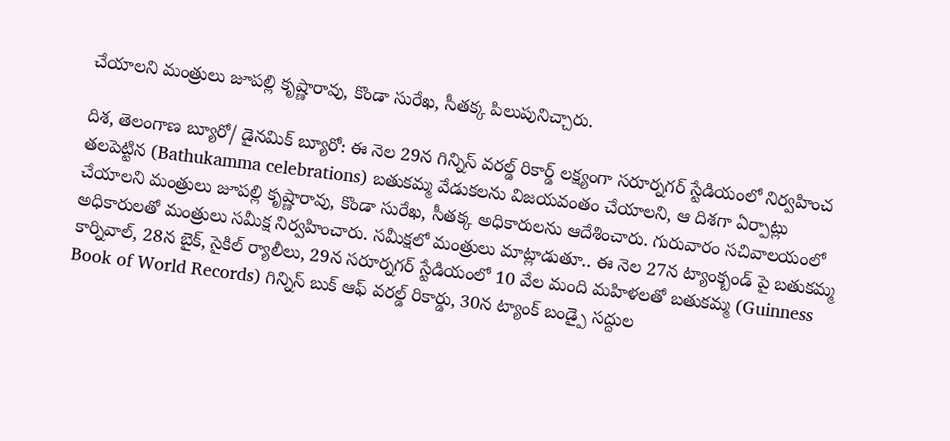చేయాలని మంత్రులు జూపల్లి కృష్ణారావు, కొండా సురేఖ, సీతక్క పిలుపునిచ్చారు.

దిశ, తెలంగాణ బ్యూరో/ డైనమిక్ బ్యూరో: ఈ నెల 29న గిన్నిస్ వరల్డ్ రికార్డ్ లక్ష్యంగా సరూర్నగర్ స్టేడియంలో నిర్వహించ తలపెట్టిన (Bathukamma celebrations) బతుకమ్మ వేడుకలను విజయవంతం చేయాలని, ఆ దిశగా ఏర్పాట్లు చేయాలని మంత్రులు జూపల్లి కృష్ణారావు, కొండా సురేఖ, సీతక్క అధికారులను ఆదేశించారు. గురువారం సచివాలయంలో అధికారులతో మంత్రులు సమీక్ష నిర్వహించారు. సమీక్షలో మంత్రులు మాట్లాడుతూ.. ఈ నెల 27న ట్యాంక్బండ్ పై బతుకమ్మ కార్నివాల్, 28న బైక్, సైకిల్ ర్యాలీలు, 29న సరూర్నగర్ స్టేడియంలో 10 వేల మంది మహిళలతో బతుకమ్మ (Guinness Book of World Records) గిన్నిస్ బుక్ ఆఫ్ వరల్డ్ రికార్డు, 30న ట్యాంక్ బండ్పై సద్దుల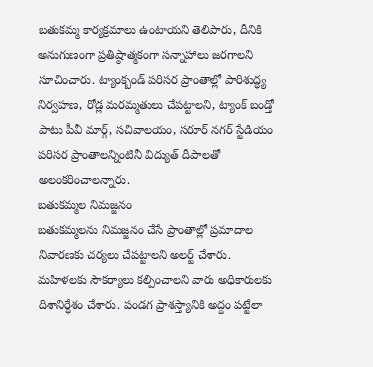బతుకమ్మ కార్యక్రమాలు ఉంటాయని తెలిపారు, దీనికి అనుగుణంగా ప్రతిష్ఠాత్మకంగా సన్నాహాలు జరగాలని సూచించారు. ట్యాంక్బండ్ పరిసర ప్రాంతాల్లో పారిశుద్ధ్య నిర్వహణ, రోడ్ల మరమ్మతులు చేపట్టాలని, ట్యాంక్ బండ్తో పాటు పీవీ మార్గ్, సచివాలయం, సరూర్ నగర్ స్టేడియం పరిసర ప్రాంతాలన్నింటినీ విద్యుత్ దీపాలతో అలంకరించాలన్నారు.
బతుకమ్మల నిమజ్జనం
బతుకమ్మలను నిమజ్జనం చేసే ప్రాంతాల్లో ప్రమాదాల నివారణకు చర్యలు చేపట్టాలని అలర్ట్ చేశారు. మహిళలకు సౌకర్యాలు కల్పించాలని వారు అధికారులకు దిశానిర్ధేశం చేశారు. పండగ ప్రాశస్త్యానికి అద్దం పట్టేలా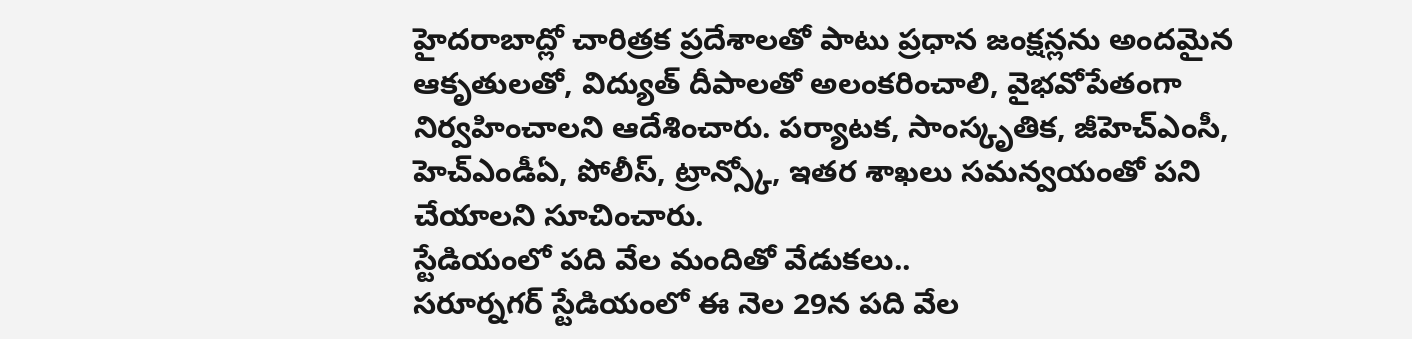హైదరాబాద్లో చారిత్రక ప్రదేశాలతో పాటు ప్రధాన జంక్షన్లను అందమైన ఆకృతులతో, విద్యుత్ దీపాలతో అలంకరించాలి, వైభవోపేతంగా నిర్వహించాలని ఆదేశించారు. పర్యాటక, సాంస్కృతిక, జీహెచ్ఎంసీ, హెచ్ఎండీఏ, పోలీస్, ట్రాన్స్కో, ఇతర శాఖలు సమన్వయంతో పని చేయాలని సూచించారు.
స్టేడియంలో పది వేల మందితో వేడుకలు..
సరూర్నగర్ స్టేడియంలో ఈ నెల 29న పది వేల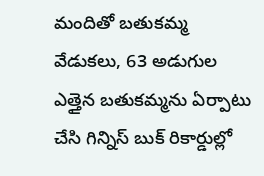మందితో బతుకమ్మ వేడుకలు, 63 అడుగుల ఎత్తైన బతుకమ్మను ఏర్పాటు చేసి గిన్నిస్ బుక్ రికార్డుల్లో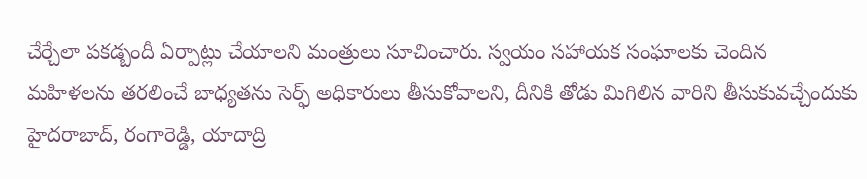చేర్చేలా పకడ్బందీ ఏర్పాట్లు చేయాలని మంత్రులు సూచించారు. స్వయం సహాయక సంఘాలకు చెందిన మహిళలను తరలించే బాధ్యతను సెర్ఫ్ అధికారులు తీసుకోవాలని, దీనికి తోడు మిగిలిన వారిని తీసుకువచ్చేందుకు హైదరాబాద్, రంగారెడ్డి, యాదాద్రి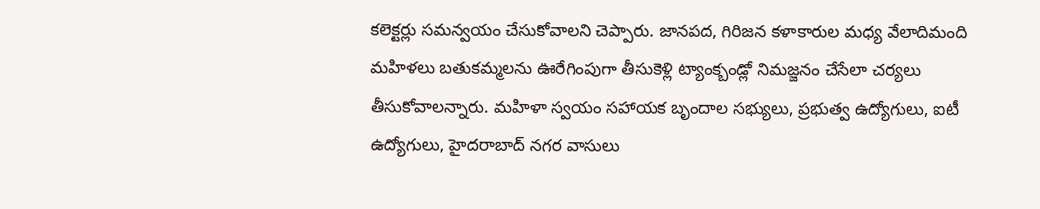కలెక్టర్లు సమన్వయం చేసుకోవాలని చెప్పారు. జానపద, గిరిజన కళాకారుల మధ్య వేలాదిమంది మహిళలు బతుకమ్మలను ఊరేగింపుగా తీసుకెళ్లి ట్యాంక్బండ్లో నిమజ్జనం చేసేలా చర్యలు తీసుకోవాలన్నారు. మహిళా స్వయం సహాయక బృందాల సభ్యులు, ప్రభుత్వ ఉద్యోగులు, ఐటీ ఉద్యోగులు, హైదరాబాద్ నగర వాసులు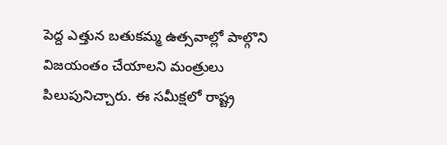పెద్ద ఎత్తున బతుకమ్మ ఉత్సవాల్లో పాల్గొని విజయంతం చేయాలని మంత్రులు పిలుపునిచ్చారు. ఈ సమీక్షలో రాష్ట్ర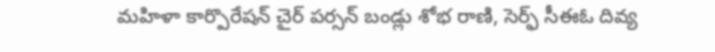మహిళా కార్పొరేషన్ చైర్ పర్సన్ బండ్లు శోభ రాణి, సెర్ఫ్ సీఈఓ దివ్య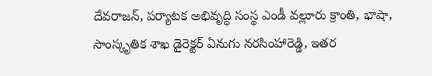దేవరాజన్, పర్యాటక అభివృద్ధి సంస్థ ఎండీ వల్లూరు క్రాంతి, భాషా, సాంస్కృతిక శాఖ డైరెక్టర్ ఏనుగు నరసింహారెడ్డి, ఇతర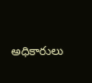అధికారులు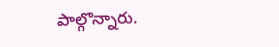పాల్గొన్నారు.